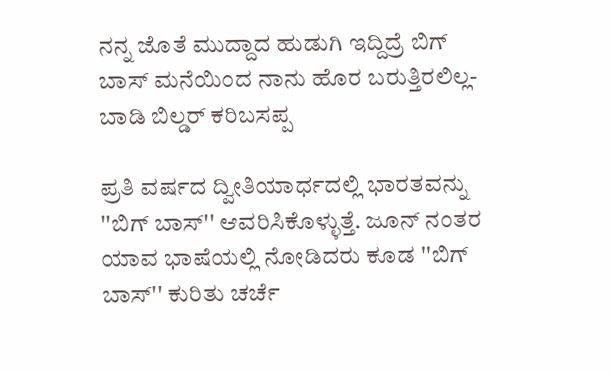ನನ್ನ ಜೊತೆ ಮುದ್ದಾದ ಹುಡುಗಿ ಇದ್ದಿದ್ರೆ ಬಿಗ್‌ ಬಾಸ್‌ ಮನೆಯಿಂದ ನಾನು ಹೊರ ಬರುತ್ತಿರಲಿಲ್ಲ-ಬಾಡಿ ಬಿಲ್ಡರ್ ಕರಿಬಸಪ್ಪ

ಪ್ರತಿ ವರ್ಷದ ದ್ವೀತಿಯಾರ್ಧದಲ್ಲಿ ಭಾರತವನ್ನು ''ಬಿಗ್ ಬಾಸ್'' ಆವರಿಸಿಕೊಳ್ಳುತ್ತೆ. ಜೂನ್ ನಂತರ ಯಾವ ಭಾಷೆಯಲ್ಲಿ ನೋಡಿದರು ಕೂಡ ''ಬಿಗ್ ಬಾಸ್'' ಕುರಿತು ಚರ್ಚೆ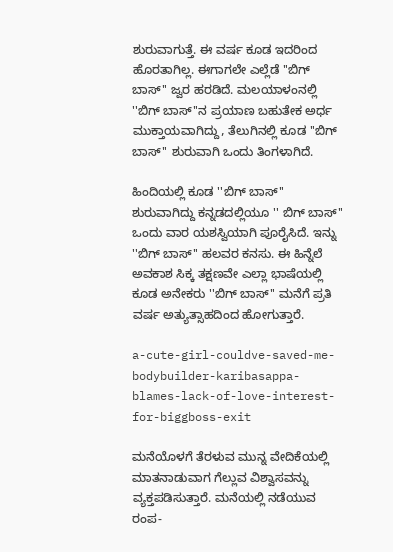ಶುರುವಾಗುತ್ತೆ. ಈ ವರ್ಷ ಕೂಡ ಇದರಿಂದ ಹೊರತಾಗಿಲ್ಲ. ಈಗಾಗಲೇ ಎಲ್ಲೆಡೆ ''ಬಿಗ್ ಬಾಸ್'' ಜ್ವರ ಹರಡಿದೆ. ಮಲಯಾಳಂನಲ್ಲಿ ''ಬಿಗ್ ಬಾಸ್‌''ನ ಪ್ರಯಾಣ ಬಹುತೇಕ ಅರ್ಧ ಮುಕ್ತಾಯವಾಗಿದ್ದು, ತೆಲುಗಿನಲ್ಲಿ ಕೂಡ ''ಬಿಗ್ ಬಾಸ್‌'' ಶುರುವಾಗಿ ಒಂದು ತಿಂಗಳಾಗಿದೆ.

ಹಿಂದಿಯಲ್ಲಿ ಕೂಡ ''ಬಿಗ್ ಬಾಸ್‌'' ಶುರುವಾಗಿದ್ದು ಕನ್ನಡದಲ್ಲಿಯೂ '' ಬಿಗ್ ಬಾಸ್'' ಒಂದು ವಾರ ಯಶಸ್ವಿಯಾಗಿ ಪೂರೈಸಿದೆ. ಇನ್ನು ''ಬಿಗ್ ಬಾಸ್'' ಹಲವರ ಕನಸು. ಈ ಹಿನ್ನೆಲೆ ಅವಕಾಶ ಸಿಕ್ಕ ತಕ್ಷಣವೇ ಎಲ್ಲಾ ಭಾಷೆಯಲ್ಲಿ ಕೂಡ ಅನೇಕರು ''ಬಿಗ್ ಬಾಸ್'' ಮನೆಗೆ ಪ್ರತಿ ವರ್ಷ ಅತ್ಯುತ್ಸಾಹದಿಂದ ಹೋಗುತ್ತಾರೆ.

a-cute-girl-couldve-saved-me-bodybuilder-karibasappa-blames-lack-of-love-interest-for-biggboss-exit

ಮನೆಯೊಳಗೆ ತೆರಳುವ ಮುನ್ನ ವೇದಿಕೆಯಲ್ಲಿ ಮಾತನಾಡುವಾಗ ಗೆಲ್ಲುವ ವಿಶ್ವಾಸವನ್ನು ವ್ಯಕ್ತಪಡಿಸುತ್ತಾರೆ. ಮನೆಯಲ್ಲಿ ನಡೆಯುವ ರಂಪ-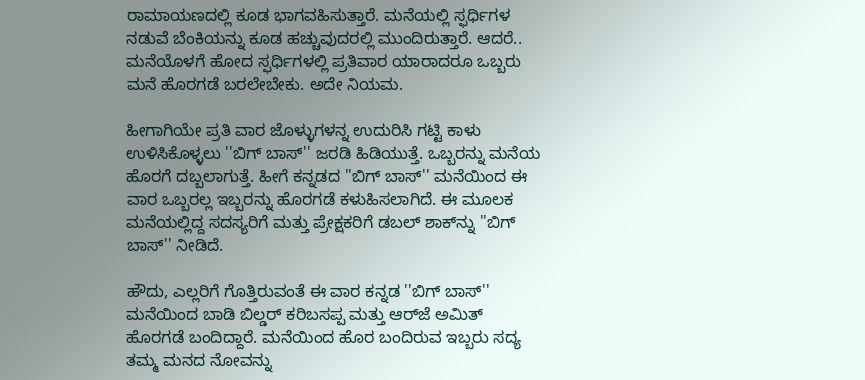ರಾಮಾಯಣದಲ್ಲಿ ಕೂಡ ಭಾಗವಹಿಸುತ್ತಾರೆ. ಮನೆಯಲ್ಲಿ ಸ್ಫರ್ಧಿಗಳ ನಡುವೆ ಬೆಂಕಿಯನ್ನು ಕೂಡ ಹಚ್ಚುವುದರಲ್ಲಿ ಮುಂದಿರುತ್ತಾರೆ. ಆದರೆ.. ಮನೆಯೊಳಗೆ ಹೋದ ಸ್ಫರ್ಧಿಗಳಲ್ಲಿ ಪ್ರತಿವಾರ ಯಾರಾದರೂ ಒಬ್ಬರು ಮನೆ ಹೊರಗಡೆ ಬರಲೇಬೇಕು. ಅದೇ ನಿಯಮ.

ಹೀಗಾಗಿಯೇ ಪ್ರತಿ ವಾರ ಜೊಳ್ಳುಗಳನ್ನ ಉದುರಿಸಿ ಗಟ್ಟಿ ಕಾಳು ಉಳಿಸಿಕೊಳ್ಳಲು ''ಬಿಗ್ ಬಾಸ್'' ಜರಡಿ ಹಿಡಿಯುತ್ತೆ. ಒಬ್ಬರನ್ನು ಮನೆಯ ಹೊರಗೆ ದಬ್ಬಲಾಗುತ್ತೆ. ಹೀಗೆ ಕನ್ನಡದ ''ಬಿಗ್ ಬಾಸ್'' ಮನೆಯಿಂದ ಈ ವಾರ ಒಬ್ಬರಲ್ಲ ಇಬ್ಬರನ್ನು ಹೊರಗಡೆ ಕಳುಹಿಸಲಾಗಿದೆ. ಈ ಮೂಲಕ ಮನೆಯಲ್ಲಿದ್ದ ಸದಸ್ಯರಿಗೆ ಮತ್ತು ಪ್ರೇಕ್ಷಕರಿಗೆ ಡಬಲ್ ಶಾಕ್‌ನ್ನು ''ಬಿಗ್ ಬಾಸ್'' ನೀಡಿದೆ.

ಹೌದು, ಎಲ್ಲರಿಗೆ ಗೊತ್ತಿರುವಂತೆ ಈ ವಾರ ಕನ್ನಡ ''ಬಿಗ್ ಬಾಸ್'' ಮನೆಯಿಂದ ಬಾಡಿ ಬಿಲ್ಡರ್ ಕರಿಬಸಪ್ಪ ಮತ್ತು ಆರ್‌ಜೆ ಅಮಿತ್ ಹೊರಗಡೆ ಬಂದಿದ್ದಾರೆ. ಮನೆಯಿಂದ ಹೊರ ಬಂದಿರುವ ಇಬ್ಬರು ಸದ್ಯ ತಮ್ಮ ಮನದ ನೋವನ್ನು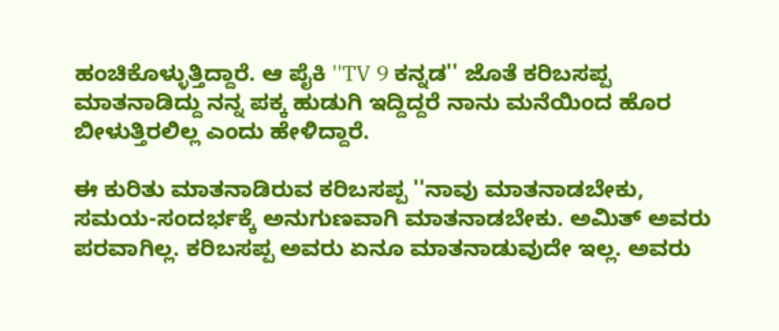ಹಂಚಿಕೊಳ್ಳುತ್ತಿದ್ದಾರೆ. ಆ ಪೈಕಿ ''TV 9 ಕನ್ನಡ'' ಜೊತೆ ಕರಿಬಸಪ್ಪ ಮಾತನಾಡಿದ್ದು ನನ್ನ ಪಕ್ಕ ಹುಡುಗಿ ಇದ್ದಿದ್ದರೆ ನಾನು ಮನೆಯಿಂದ ಹೊರ ಬೀಳುತ್ತಿರಲಿಲ್ಲ ಎಂದು ಹೇಳಿದ್ದಾರೆ.

ಈ ಕುರಿತು ಮಾತನಾಡಿರುವ ಕರಿಬಸಪ್ಪ ''ನಾವು ಮಾತನಾಡಬೇಕು, ಸಮಯ-ಸಂದರ್ಭಕ್ಕೆ ಅನುಗುಣವಾಗಿ ಮಾತನಾಡಬೇಕು. ಅಮಿತ್ ಅವರು ಪರವಾಗಿಲ್ಲ. ಕರಿಬಸಪ್ಪ ಅವರು ಏನೂ ಮಾತನಾಡುವುದೇ ಇಲ್ಲ. ಅವರು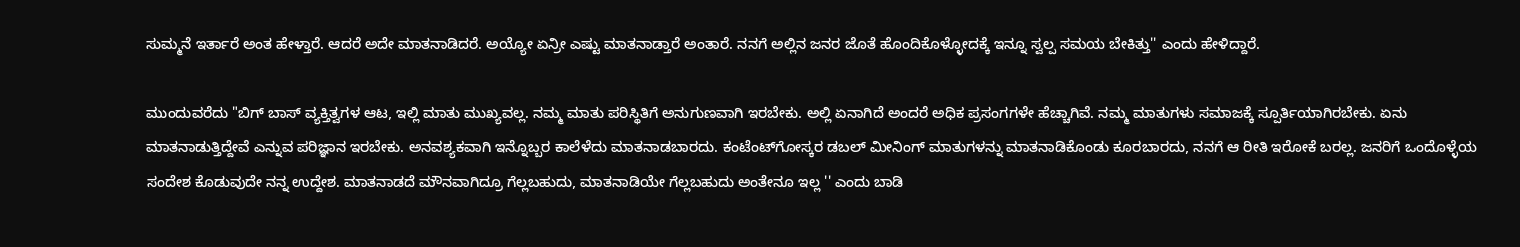ಸುಮ್ಮನೆ ಇರ್ತಾರೆ ಅಂತ ಹೇಳ್ತಾರೆ. ಆದರೆ ಅದೇ ಮಾತನಾಡಿದರೆ. ಅಯ್ಯೋ ಏನ್ರೀ ಎಷ್ಟು ಮಾತನಾಡ್ತಾರೆ ಅಂತಾರೆ. ನನಗೆ ಅಲ್ಲಿನ ಜನರ ಜೊತೆ ಹೊಂದಿಕೊಳ್ಳೋದಕ್ಕೆ ಇನ್ನೂ ಸ್ವಲ್ಪ ಸಮಯ ಬೇಕಿತ್ತು'' ಎಂದು ಹೇಳಿದ್ದಾರೆ.

ಮುಂದುವರೆದು "ಬಿಗ್ ಬಾಸ್ ವ್ಯಕ್ತಿತ್ವಗಳ ಆಟ, ಇಲ್ಲಿ ಮಾತು ಮುಖ್ಯವಲ್ಲ. ನಮ್ಮ ಮಾತು ಪರಿಸ್ಥಿತಿಗೆ ಅನುಗುಣವಾಗಿ ಇರಬೇಕು. ಅಲ್ಲಿ ಏನಾಗಿದೆ ಅಂದರೆ ಅಧಿಕ ಪ್ರಸಂಗಗಳೇ ಹೆಚ್ಚಾಗಿವೆ. ನಮ್ಮ ಮಾತುಗಳು ಸಮಾಜಕ್ಕೆ ಸ್ಪೂರ್ತಿಯಾಗಿರಬೇಕು. ಏನು ಮಾತನಾಡುತ್ತಿದ್ದೇವೆ ಎನ್ನುವ ಪರಿಜ್ಞಾನ ಇರಬೇಕು. ಅನವಶ್ಯಕವಾಗಿ ಇನ್ನೊಬ್ಬರ ಕಾಲೆಳೆದು ಮಾತನಾಡಬಾರದು. ಕಂಟೆಂಟ್‌ಗೋಸ್ಕರ ಡಬಲ್ ಮೀನಿಂಗ್‌ ಮಾತುಗಳನ್ನು ಮಾತನಾಡಿಕೊಂಡು ಕೂರಬಾರದು, ನನಗೆ ಆ ರೀತಿ ಇರೋಕೆ ಬರಲ್ಲ. ಜನರಿಗೆ ಒಂದೊಳ್ಳೆಯ ಸಂದೇಶ ಕೊಡುವುದೇ ನನ್ನ ಉದ್ದೇಶ. ಮಾತನಾಡದೆ ಮೌನವಾಗಿದ್ರೂ ಗೆಲ್ಲಬಹುದು, ಮಾತನಾಡಿಯೇ ಗೆಲ್ಲಬಹುದು ಅಂತೇನೂ ಇಲ್ಲ '' ಎಂದು ಬಾಡಿ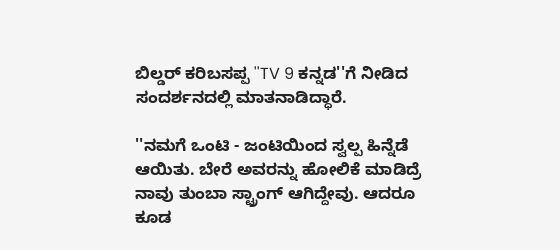ಬಿಲ್ಡರ್ ಕರಿಬಸಪ್ಪ ''TV 9 ಕನ್ನಡ''ಗೆ ನೀಡಿದ ಸಂದರ್ಶನದಲ್ಲಿ ಮಾತನಾಡಿದ್ಧಾರೆ.

''ನಮಗೆ ಒಂಟಿ - ಜಂಟಿಯಿಂದ ಸ್ವಲ್ಪ ಹಿನ್ನೆಡೆ ಆಯಿತು. ಬೇರೆ ಅವರನ್ನು ಹೋಲಿಕೆ ಮಾಡಿದ್ರೆ ನಾವು ತುಂಬಾ ಸ್ಟ್ರಾಂಗ್ ಆಗಿದ್ದೇವು. ಆದರೂ ಕೂಡ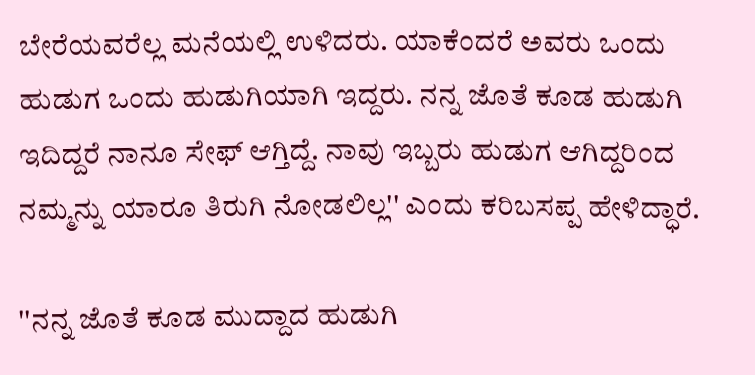ಬೇರೆಯವರೆಲ್ಲ ಮನೆಯಲ್ಲಿ ಉಳಿದರು. ಯಾಕೆಂದರೆ ಅವರು ಒಂದು ಹುಡುಗ ಒಂದು ಹುಡುಗಿಯಾಗಿ ಇದ್ದರು. ನನ್ನ ಜೊತೆ ಕೂಡ ಹುಡುಗಿ ಇದಿದ್ದರೆ ನಾನೂ ಸೇಫ್ ಆಗ್ತಿದ್ದೆ. ನಾವು ಇಬ್ಬರು ಹುಡುಗ ಆಗಿದ್ದರಿಂದ ನಮ್ಮನ್ನು ಯಾರೂ ತಿರುಗಿ ನೋಡಲಿಲ್ಲ'' ಎಂದು ಕರಿಬಸಪ್ಪ ಹೇಳಿದ್ಧಾರೆ.

''ನನ್ನ ಜೊತೆ ಕೂಡ ಮುದ್ದಾದ ಹುಡುಗಿ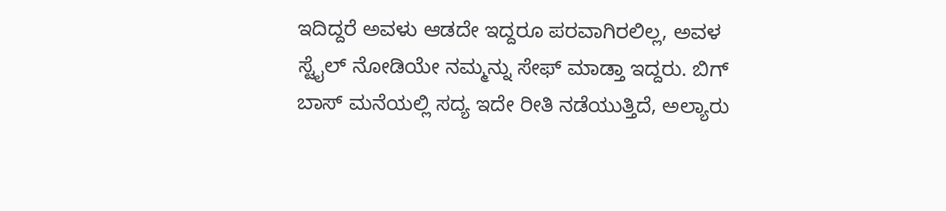ಇದಿದ್ದರೆ ಅವಳು ಆಡದೇ ಇದ್ದರೂ ಪರವಾಗಿರಲಿಲ್ಲ, ಅವಳ ಸ್ಟೈಲ್ ನೋಡಿಯೇ ನಮ್ಮನ್ನು ಸೇಫ್ ಮಾಡ್ತಾ ಇದ್ದರು. ಬಿಗ್ ಬಾಸ್ ಮನೆಯಲ್ಲಿ ಸದ್ಯ ಇದೇ ರೀತಿ ನಡೆಯುತ್ತಿದೆ, ಅಲ್ಯಾರು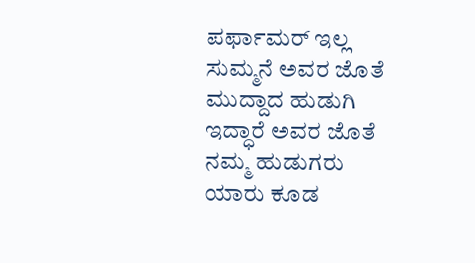ಪರ್ಫಾಮರ್ ಇಲ್ಲ ಸುಮ್ಮನೆ ಅವರ ಜೊತೆ ಮುದ್ದಾದ ಹುಡುಗಿ ಇದ್ಧಾರೆ ಅವರ ಜೊತೆ ನಮ್ಮ ಹುಡುಗರು ಯಾರು ಕೂಡ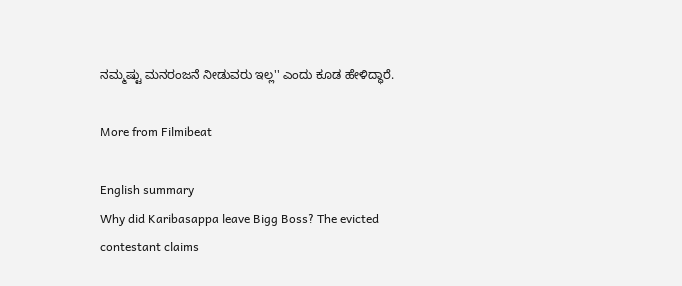ನಮ್ಮಷ್ಟು ಮನರಂಜನೆ ನೀಡುವರು ಇಲ್ಲ'' ಎಂದು ಕೂಡ ಹೇಳಿದ್ಧಾರೆ.

More from Filmibeat

English summary
Why did Karibasappa leave Bigg Boss? The evicted contestant claims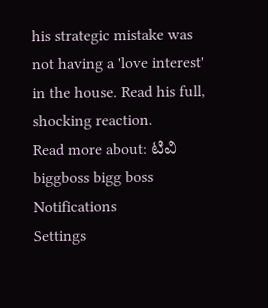his strategic mistake was not having a 'love interest' in the house. Read his full, shocking reaction.
Read more about: ಟಿವಿ biggboss bigg boss
Notifications
Settings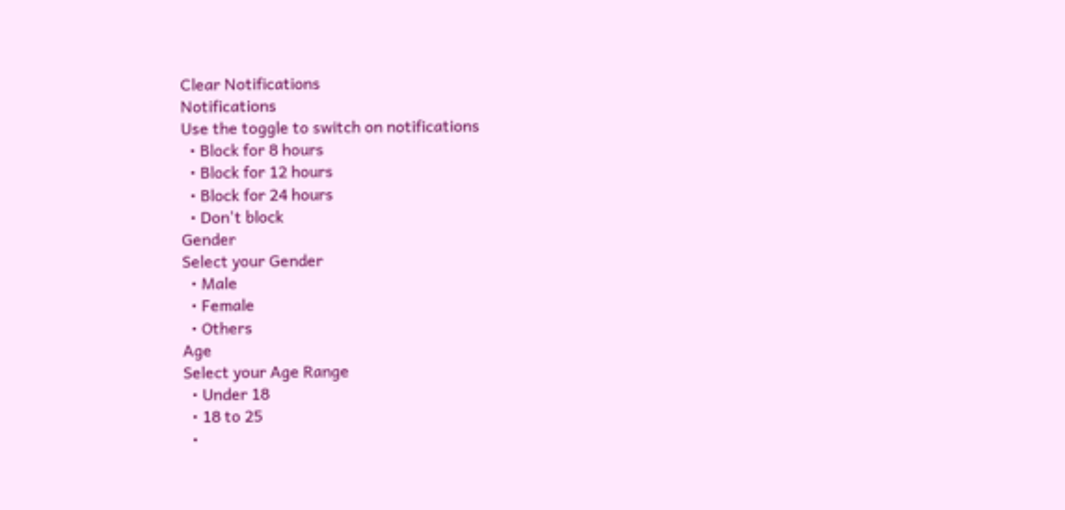Clear Notifications
Notifications
Use the toggle to switch on notifications
  • Block for 8 hours
  • Block for 12 hours
  • Block for 24 hours
  • Don't block
Gender
Select your Gender
  • Male
  • Female
  • Others
Age
Select your Age Range
  • Under 18
  • 18 to 25
  •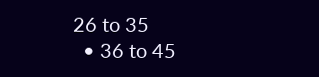26 to 35
  • 36 to 45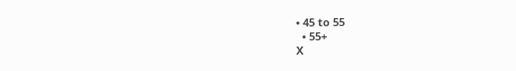• 45 to 55
  • 55+
X